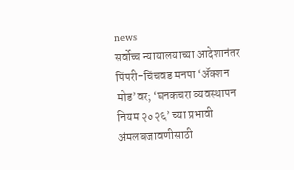news
सर्वोच्च न्यायालयाच्या आदेशानंतर पिंपरी-चिंचवड मनपा ‘ॲक्शन मोड’वर; ‘घनकचरा व्यवस्थापन नियम २०२६’ च्या प्रभावी अंमलबजावणीसाठी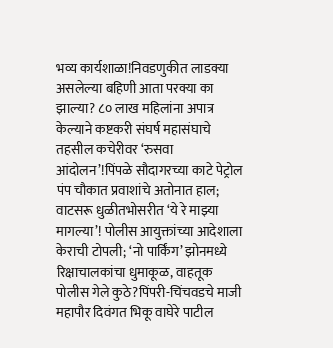भव्य कार्यशाळा!निवडणुकीत लाडक्या असलेल्या बहिणी आता परक्या का झाल्या? ८० लाख महिलांना अपात्र केल्याने कष्टकरी संघर्ष महासंघाचे तहसील कचेरीवर ‘रुसवा आंदोलन’!पिंपळे सौदागरच्या काटे पेट्रोल पंप चौकात प्रवाशांचे अतोनात हाल; वाटसरू धुळीतभोसरीत ‘ये रे माझ्या मागल्या’! पोलीस आयुक्तांच्या आदेशाला केराची टोपली; ‘नो पार्किंग’ झोनमध्ये रिक्षाचालकांचा धुमाकूळ, वाहतूक पोलीस गेले कुठे?पिंपरी-चिंचवडचे माजी महापौर दिवंगत भिकू वाघेरे पाटील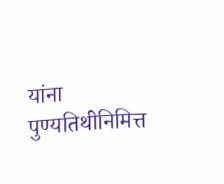यांना पुण्यतिथीनिमित्त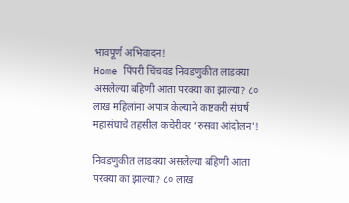भावपूर्ण अभिवादन!
Home पिंपरी चिंचवड निवडणुकीत लाडक्या असलेल्या बहिणी आता परक्या का झाल्या? ८० लाख महिलांना अपात्र केल्याने कष्टकरी संघर्ष महासंघाचे तहसील कचेरीवर ‘रुसवा आंदोलन’!

निवडणुकीत लाडक्या असलेल्या बहिणी आता परक्या का झाल्या? ८० लाख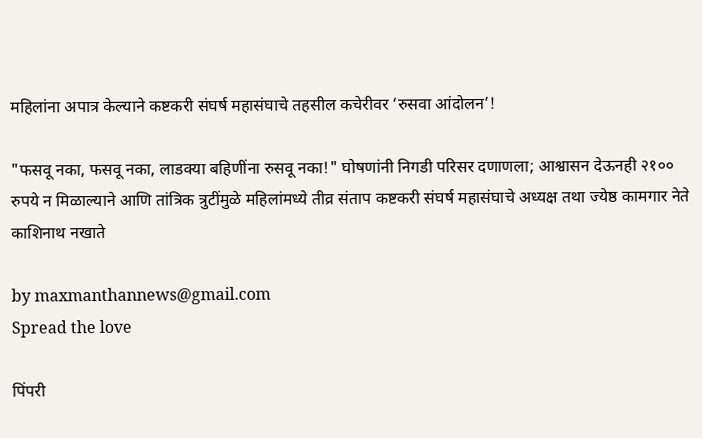महिलांना अपात्र केल्याने कष्टकरी संघर्ष महासंघाचे तहसील कचेरीवर ‘रुसवा आंदोलन’!

"फसवू नका, फसवू नका, लाडक्या बहिणींना रुसवू नका!" घोषणांनी निगडी परिसर दणाणला; आश्वासन देऊनही २१०० रुपये न मिळाल्याने आणि तांत्रिक त्रुटींमुळे महिलांमध्ये तीव्र संताप कष्टकरी संघर्ष महासंघाचे अध्यक्ष तथा ज्येष्ठ कामगार नेते काशिनाथ नखाते

by maxmanthannews@gmail.com
Spread the love

पिंपरी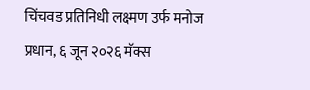चिंचवड प्रतिनिधी लक्ष्मण उर्फ मनोज प्रधान, ६ जून २०२६ मॅक्स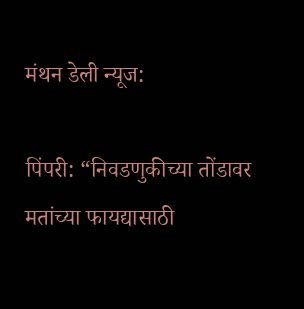मंथन डेली न्यूज:

पिंपरी: “निवडणुकीच्या तोंडावर मतांच्या फायद्यासाठी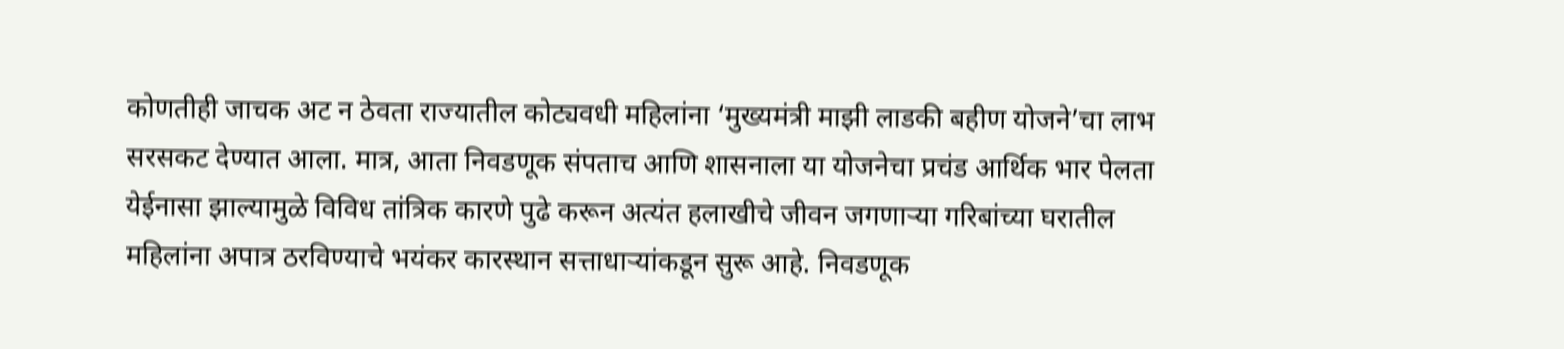कोणतीही जाचक अट न ठेवता राज्यातील कोट्यवधी महिलांना ‘मुख्यमंत्री माझी लाडकी बहीण योजने’चा लाभ सरसकट देण्यात आला. मात्र, आता निवडणूक संपताच आणि शासनाला या योजनेचा प्रचंड आर्थिक भार पेलता येईनासा झाल्यामुळे विविध तांत्रिक कारणे पुढे करून अत्यंत हलाखीचे जीवन जगणाऱ्या गरिबांच्या घरातील महिलांना अपात्र ठरविण्याचे भयंकर कारस्थान सत्ताधाऱ्यांकडून सुरू आहे. निवडणूक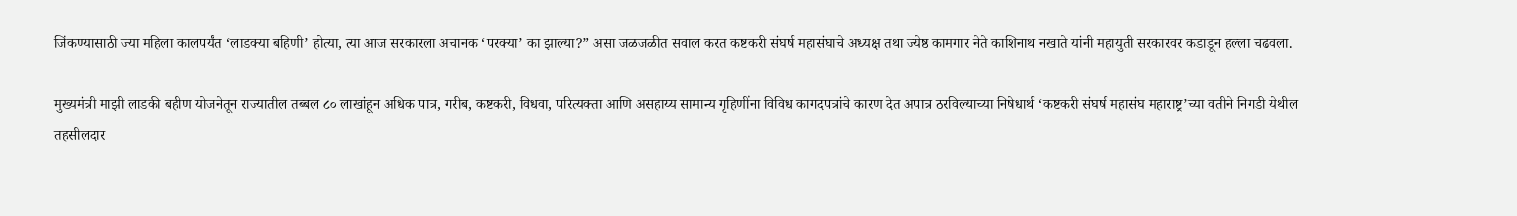जिंकण्यासाठी ज्या महिला कालपर्यंत ‘लाडक्या बहिणी’ होत्या, त्या आज सरकारला अचानक ‘परक्या’ का झाल्या?” असा जळजळीत सवाल करत कष्टकरी संघर्ष महासंघाचे अध्यक्ष तथा ज्येष्ठ कामगार नेते काशिनाथ नखाते यांनी महायुती सरकारवर कडाडून हल्ला चढवला.

मुख्यमंत्री माझी लाडकी बहीण योजनेतून राज्यातील तब्बल ८० लाखांहून अधिक पात्र, गरीब, कष्टकरी, विधवा, परित्यक्ता आणि असहाय्य सामान्य गृहिणींना विविध कागदपत्रांचे कारण देत अपात्र ठरविल्याच्या निषेधार्थ ‘कष्टकरी संघर्ष महासंघ महाराष्ट्र’च्या वतीने निगडी येथील तहसीलदार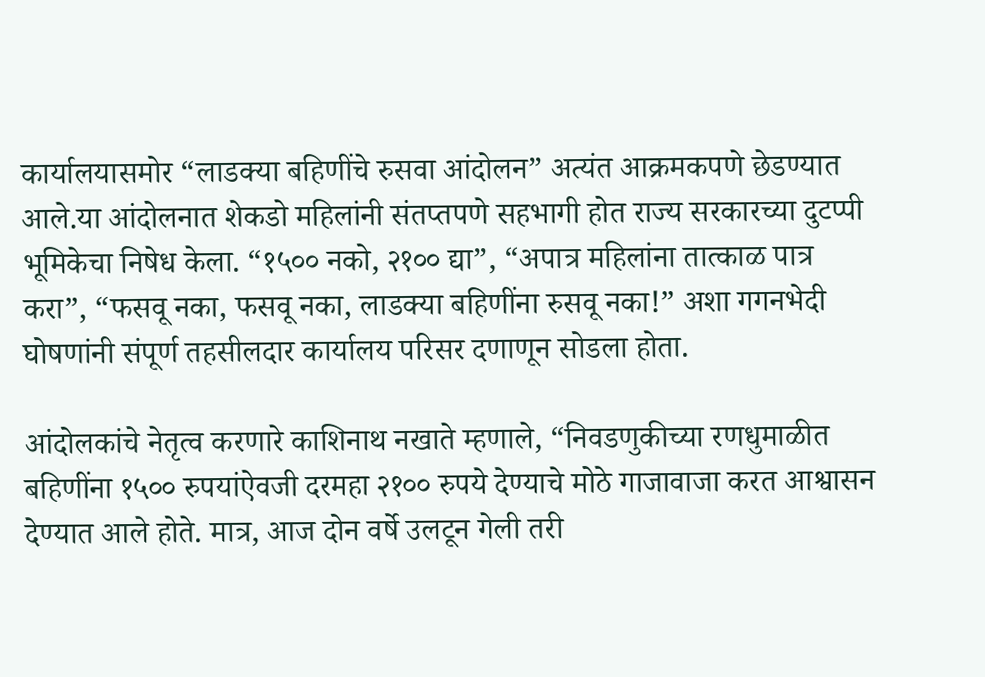कार्यालयासमोर “लाडक्या बहिणींचे रुसवा आंदोलन” अत्यंत आक्रमकपणे छेडण्यात आले.या आंदोलनात शेकडो महिलांनी संतप्तपणे सहभागी होत राज्य सरकारच्या दुटप्पी भूमिकेचा निषेध केला. “१५०० नको, २१०० द्या”, “अपात्र महिलांना तात्काळ पात्र करा”, “फसवू नका, फसवू नका, लाडक्या बहिणींना रुसवू नका!” अशा गगनभेदी घोषणांनी संपूर्ण तहसीलदार कार्यालय परिसर दणाणून सोडला होता.

आंदोलकांचे नेतृत्व करणारे काशिनाथ नखाते म्हणाले, “निवडणुकीच्या रणधुमाळीत बहिणींना १५०० रुपयांऐवजी दरमहा २१०० रुपये देण्याचे मोठे गाजावाजा करत आश्वासन देण्यात आले होते. मात्र, आज दोन वर्षे उलटून गेली तरी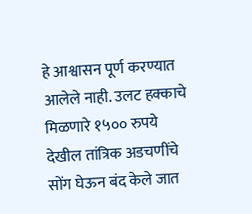हे आश्वासन पूर्ण करण्यात आलेले नाही. उलट हक्काचे मिळणारे १५०० रुपये देखील तांत्रिक अडचणींचे सोंग घेऊन बंद केले जात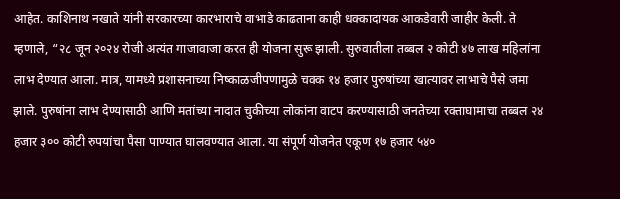आहेत. काशिनाथ नखाते यांनी सरकारच्या कारभाराचे वाभाडे काढताना काही धक्कादायक आकडेवारी जाहीर केली. ते म्हणाले, “२८ जून २०२४ रोजी अत्यंत गाजावाजा करत ही योजना सुरू झाली. सुरुवातीला तब्बल २ कोटी ४७ लाख महिलांना लाभ देण्यात आला. मात्र, यामध्ये प्रशासनाच्या निष्काळजीपणामुळे चक्क १४ हजार पुरुषांच्या खात्यावर लाभाचे पैसे जमा झाले. पुरुषांना लाभ देण्यासाठी आणि मतांच्या नादात चुकीच्या लोकांना वाटप करण्यासाठी जनतेच्या रक्ताघामाचा तब्बल २४ हजार ३०० कोटी रुपयांचा पैसा पाण्यात घालवण्यात आला. या संपूर्ण योजनेत एकूण १७ हजार ५४०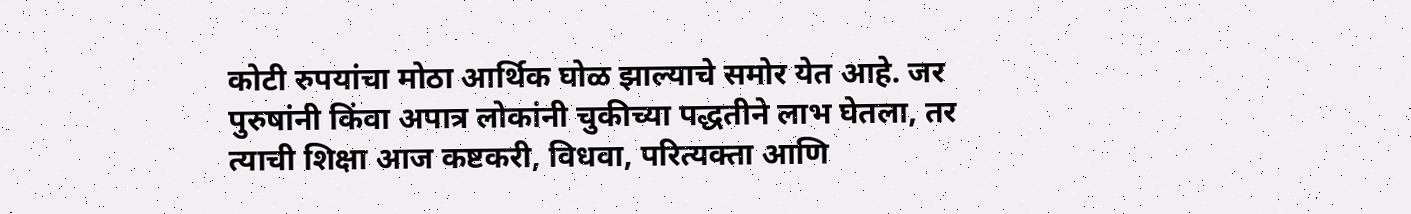कोटी रुपयांचा मोठा आर्थिक घोळ झाल्याचे समोर येत आहे. जर पुरुषांनी किंवा अपात्र लोकांनी चुकीच्या पद्धतीने लाभ घेतला, तर त्याची शिक्षा आज कष्टकरी, विधवा, परित्यक्ता आणि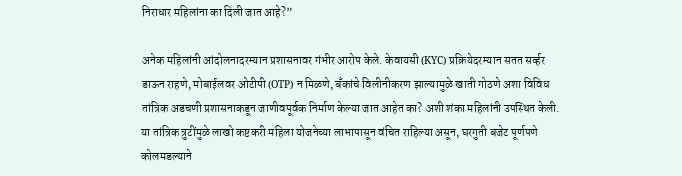निराधार महिलांना का दिली जात आहे?”

अनेक महिलांनी आंदोलनादरम्यान प्रशासनावर गंभीर आरोप केले. केवायसी (KYC) प्रक्रियेदरम्यान सतत सर्व्हर डाऊन राहणे, मोबाईलवर ओटीपी (OTP) न मिळणे, बँकांचे विलीनीकरण झाल्यामुळे खाती गोठणे अशा विविध तांत्रिक अडचणी प्रशासनाकडून जाणीवपूर्वक निर्माण केल्या जात आहेत का? अशी शंका महिलांनी उपस्थित केली. या तांत्रिक त्रुटींमुळे लाखो कष्टकरी महिला योजनेच्या लाभापासून वंचित राहिल्या असून, घरगुती बजेट पूर्णपणे कोलमडल्याने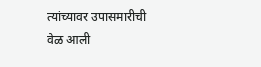त्यांच्यावर उपासमारीची वेळ आली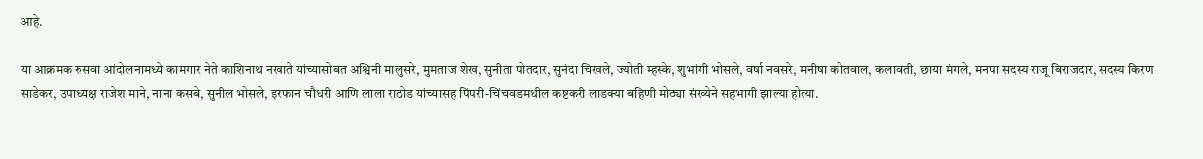आहे.

या आक्रमक रुसवा आंदोलनामध्ये कामगार नेते काशिनाथ नखाते यांच्यासोबत अश्विनी मालुसरे, मुमताज शेख, सुनीता पोतदार, सुनंदा चिखले, ज्योती म्हस्के, शुभांगी भोसले, वर्षा नवसरे, मनीषा कोतवाल, कलावती, छाया मंगले, मनपा सदस्य राजू बिराजदार, सदस्य किरण साडेकर, उपाध्यक्ष राजेश माने, नाना कसबे, सुनील भोसले, इरफान चौधरी आणि लाला राठोड यांच्यासह पिंपरी-चिंचवडमधील कष्टकरी लाडक्या बहिणी मोठ्या संख्येने सहभागी झाल्या होत्या.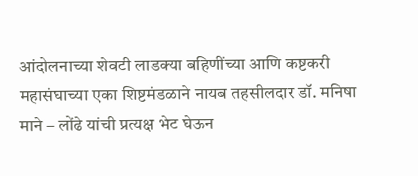आंदोलनाच्या शेवटी लाडक्या बहिणींच्या आणि कष्टकरी महासंघाच्या एका शिष्टमंडळाने नायब तहसीलदार डॉ. मनिषा माने – लोंढे यांची प्रत्यक्ष भेट घेऊन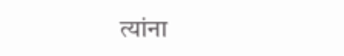त्यांना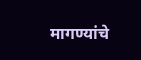मागण्यांचे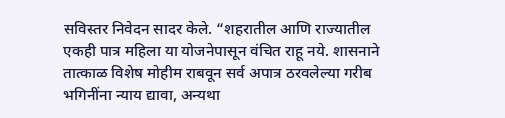सविस्तर निवेदन सादर केले. “शहरातील आणि राज्यातील एकही पात्र महिला या योजनेपासून वंचित राहू नये. शासनाने तात्काळ विशेष मोहीम राबवून सर्व अपात्र ठरवलेल्या गरीब भगिनींना न्याय द्यावा, अन्यथा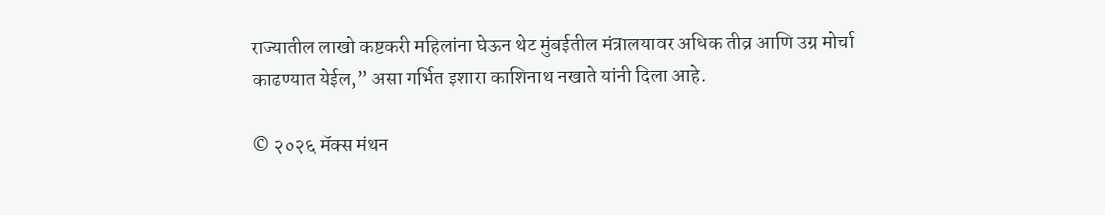राज्यातील लाखो कष्टकरी महिलांना घेऊन थेट मुंबईतील मंत्रालयावर अधिक तीव्र आणि उग्र मोर्चा काढण्यात येईल,” असा गर्भित इशारा काशिनाथ नखाते यांनी दिला आहे.

© २०२६ मॅक्स मंथन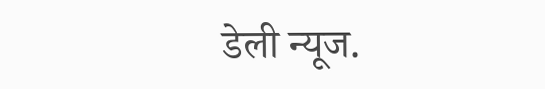डेली न्यूज.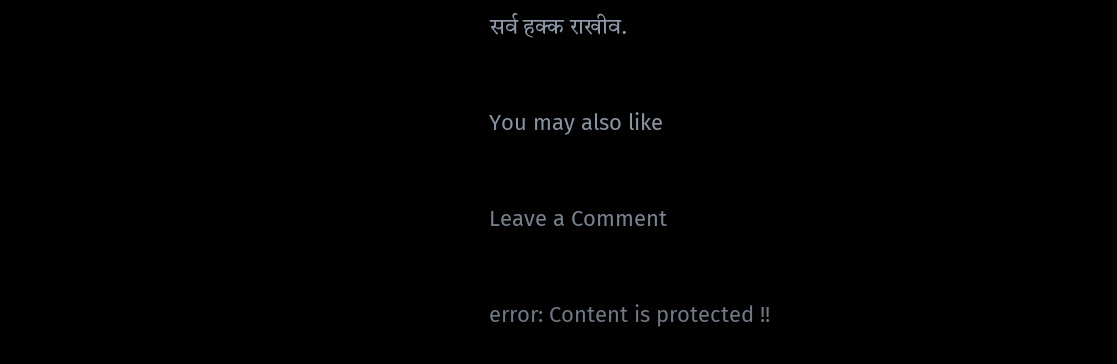सर्व हक्क राखीव.

You may also like

Leave a Comment

error: Content is protected !!